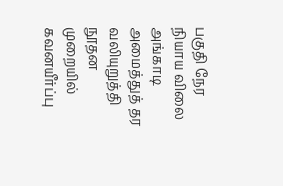பகுதி நேர நியாய விலை அங்காடி அமைத்துத் தர வலியுறுத்தி நூதன முறையில் கவனயீர்ப்பு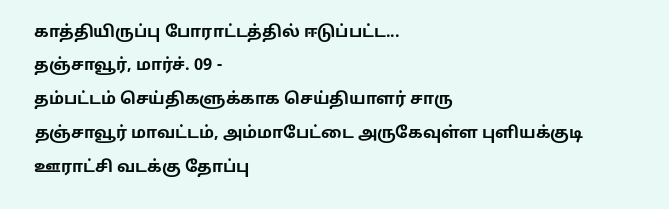காத்தியிருப்பு போராட்டத்தில் ஈடுப்பட்ட...
தஞ்சாவூர், மார்ச். 09 -
தம்பட்டம் செய்திகளுக்காக செய்தியாளர் சாரு
தஞ்சாவூர் மாவட்டம், அம்மாபேட்டை அருகேவுள்ள புளியக்குடி ஊராட்சி வடக்கு தோப்பு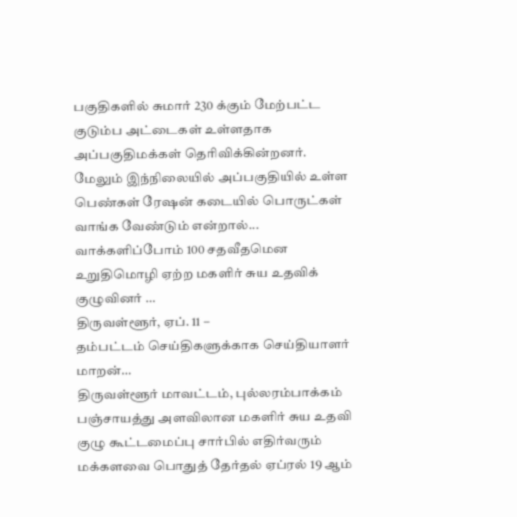பகுதிகளில் சுமார் 230 க்கும் மேற்பட்ட குடும்ப அட்டைகள் உள்ளதாக அப்பகுதிமக்கள் தெரிவிக்கின்றனர்.
மேலும் இந்நிலையில் அப்பகுதியில் உள்ள பெண்கள் ரேஷன் கடையில் பொருட்கள் வாங்க வேண்டும் என்றால்...
வாக்களிப்போம் 100 சதவீதமென உறுதிமொழி ஏற்ற மகளிர் சுய உதவிக் குழுவினர் …
திருவள்ளூர், ஏப். 11 –
தம்பட்டம் செய்திகளுக்காக செய்தியாளர் மாறன்…
திருவள்ளூர் மாவட்டம், புல்லரம்பாக்கம் பஞ்சாயத்து அளவிலான மகளிர் சுய உதவி குழு கூட்டமைப்பு சார்பில் எதிர்வரும் மக்களவை பொதுத் தேர்தல் ஏப்ரல் 19 ஆம்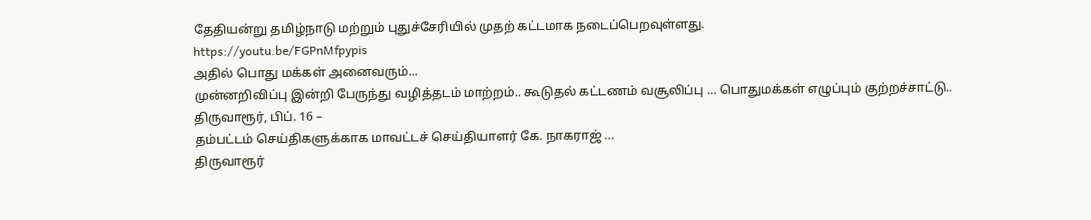தேதியன்று தமிழ்நாடு மற்றும் புதுச்சேரியில் முதற் கட்டமாக நடைப்பெறவுள்ளது.
https://youtu.be/FGPnMfpypis
அதில் பொது மக்கள் அனைவரும்...
முன்னறிவிப்பு இன்றி பேருந்து வழித்தடம் மாற்றம்.. கூடுதல் கட்டணம் வசூலிப்பு … பொதுமக்கள் எழுப்பும் குற்றச்சாட்டு..
திருவாரூர், பிப். 16 –
தம்பட்டம் செய்திகளுக்காக மாவட்டச் செய்தியாளர் கே. நாகராஜ் …
திருவாரூர்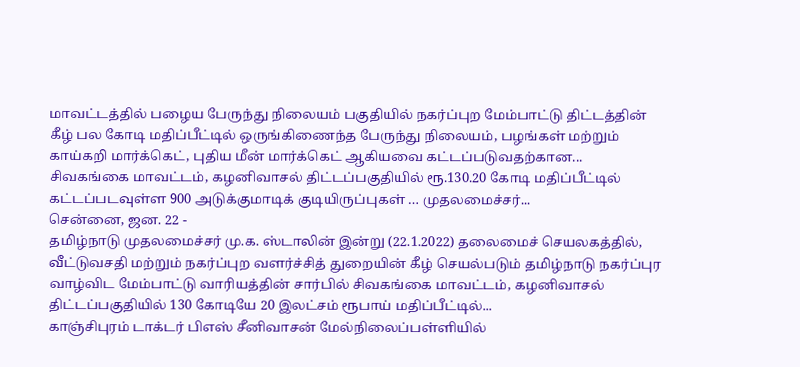மாவட்டத்தில் பழைய பேருந்து நிலையம் பகுதியில் நகர்ப்புற மேம்பாட்டு திட்டத்தின் கீழ் பல கோடி மதிப்பீட்டில் ஒருங்கிணைந்த பேருந்து நிலையம், பழங்கள் மற்றும் காய்கறி மார்க்கெட், புதிய மீன் மார்க்கெட் ஆகியவை கட்டப்படுவதற்கான...
சிவகங்கை மாவட்டம், கழனிவாசல் திட்டப்பகுதியில் ரூ.130.20 கோடி மதிப்பீட்டில் கட்டப்படவுள்ள 900 அடுக்குமாடிக் குடியிருப்புகள் … முதலமைச்சர்...
சென்னை, ஜன. 22 -
தமிழ்நாடு முதலமைச்சர் மு.க. ஸ்டாலின் இன்று (22.1.2022) தலைமைச் செயலகத்தில், வீட்டுவசதி மற்றும் நகர்ப்புற வளர்ச்சித் துறையின் கீழ் செயல்படும் தமிழ்நாடு நகர்ப்புர வாழ்விட மேம்பாட்டு வாரியத்தின் சார்பில் சிவகங்கை மாவட்டம், கழனிவாசல் திட்டப்பகுதியில் 130 கோடியே 20 இலட்சம் ரூபாய் மதிப்பீட்டில்...
காஞ்சிபுரம் டாக்டர் பிஎஸ் சீனிவாசன் மேல்நிலைப்பள்ளியில்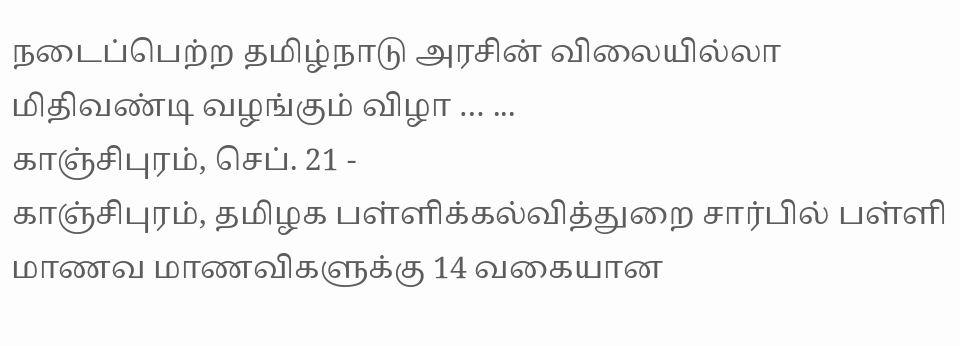நடைப்பெற்ற தமிழ்நாடு அரசின் விலையில்லா மிதிவண்டி வழங்கும் விழா … ...
காஞ்சிபுரம், செப். 21 -
காஞ்சிபுரம், தமிழக பள்ளிக்கல்வித்துறை சார்பில் பள்ளி மாணவ மாணவிகளுக்கு 14 வகையான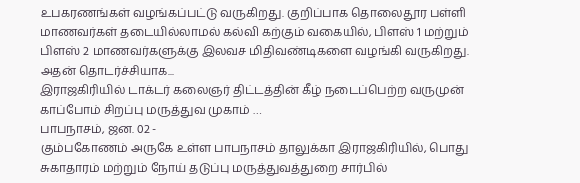உபகரணங்கள் வழங்கப்பட்டு வருகிறது. குறிப்பாக தொலைதூர பள்ளி மாணவர்கள் தடையில்லாமல் கல்வி கற்கும் வகையில், பிளஸ் 1 மற்றும் பிளஸ் 2 மாணவர்களுக்கு இலவச மிதிவண்டிகளை வழங்கி வருகிறது.
அதன் தொடர்ச்சியாக...
இராஜகிரியில் டாக்டர் கலைஞர் திட்டத்தின் கீழ் நடைப்பெற்ற வருமுன் காப்போம் சிறப்பு மருத்துவ முகாம் …
பாபநாசம், ஜன. 02 -
கும்பகோணம் அருகே உள்ள பாபநாசம் தாலுக்கா இராஜகிரியில், பொது சுகாதாரம் மற்றும் நோய் தடுப்பு மருத்துவத்துறை சார்பில்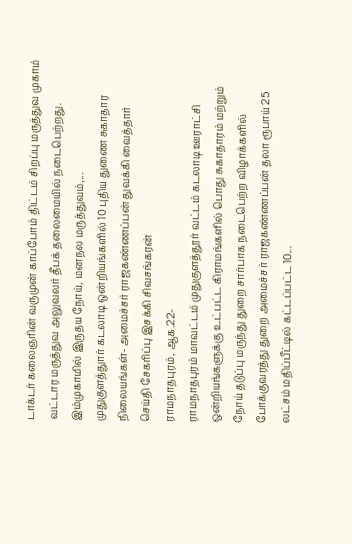டாக்டர் கலைஞரின் வருமுன் காப்போம் திட்டம் சிறப்பு மருத்துவ முகாம் வட்டார மருத்துவ அலுவலர் தீபக் தலைமையில் நடைபெற்றது.
இம்முகாமில் இருதய நோய், மனநல மருத்துவம்,...
முதுகுளத்துார் கடலாடி ஒன்றியங்களில் 10 புதிய துணை சுகாதார நிலையங்கள்- அமைச்சர் ராஜகண்ணப்பன் துவக்கி வைத்தார்
செய்தி சேகரிப்பு இசக்கி சிவசங்கரன்
ராமநாதபுரம், ஆக.22-
ராமநாதபுரம் மாவட்டம் முதுகுளத்தூர் வட்டம் கடலாடி ஊராட்சி ஒன்றியங்களுக்கு உட்பட்ட கிராமங்களில் பொது சுகாதாரம் மற்றும் நோய் தடுப்பு மருந்து துறை சார்பாக நடைபெற்ற விழாக்களில் போக்குவரத்து துறை அமைச்சர் ராஜகண்ணப்பன் தலா ரூபாய் 25 லட்சம் மதிப்பீட்டில் கட்டப்பட்ட 10...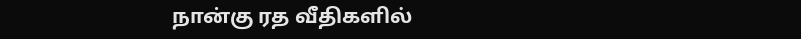நான்கு ரத வீதிகளில்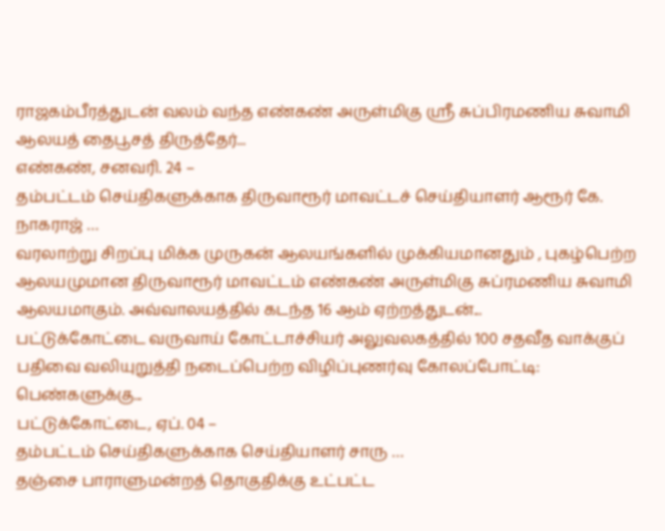ராஜகம்பீரத்துடன் வலம் வந்த எண்கண் அருள்மிகு ஶ்ரீ சுப்பிரமணிய சுவாமி ஆலயத் தைபூசத் திருத்தேர்...
எண்கண், சனவரி. 24 –
தம்பட்டம் செய்திகளுக்காக திருவாரூர் மாவட்டச் செய்தியாளர் ஆரூர் கே. நாகராஜ் …
வரலாற்று சிறப்பு மிக்க முருகன் ஆலயங்களில் முக்கியமானதும் , புகழ்பெற்ற ஆலயமுமான திருவாரூர் மாவட்டம் எண்கண் அருள்மிகு சுப்ரமணிய சுவாமி ஆலயமாகும். அவ்வாலயத்தில் கடந்த 16 ஆம் ஏற்றத்துடன்...
பட்டுக்கோட்டை வருவாய் கோட்டாச்சியர் அலுவலகத்தில் 100 சதவீத வாக்குப் பதிவை வலியுறுத்தி நடைப்பெற்ற விழிப்புணர்வு கோலப்போட்டி: பெண்களுக்கு...
பட்டுக்கோட்டை, ஏப். 04 –
தம்பட்டம் செய்திகளுக்காக செய்தியாளர் சாரு …
தஞ்சை பாராளுமன்றத் தொகுதிக்கு உட்பட்ட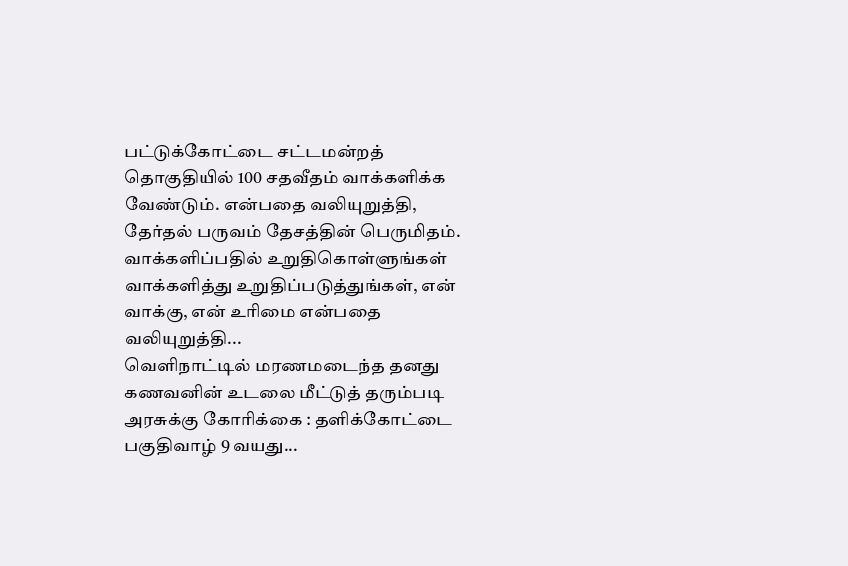பட்டுக்கோட்டை சட்டமன்றத் தொகுதியில் 100 சதவீதம் வாக்களிக்க வேண்டும். என்பதை வலியுறுத்தி, தேர்தல் பருவம் தேசத்தின் பெருமிதம். வாக்களிப்பதில் உறுதிகொள்ளுங்கள் வாக்களித்து உறுதிப்படுத்துங்கள், என் வாக்கு, என் உரிமை என்பதை வலியுறுத்தி...
வெளிநாட்டில் மரணமடைந்த தனது கணவனின் உடலை மீட்டுத் தரும்படி அரசுக்கு கோரிக்கை : தளிக்கோட்டை பகுதிவாழ் 9 வயது...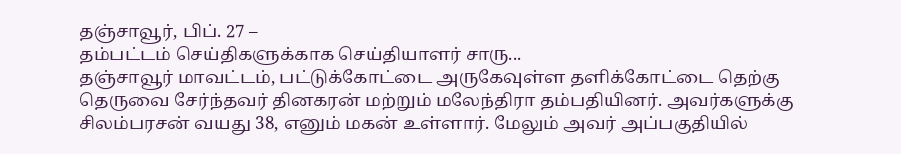தஞ்சாவூர், பிப். 27 –
தம்பட்டம் செய்திகளுக்காக செய்தியாளர் சாரு...
தஞ்சாவூர் மாவட்டம், பட்டுக்கோட்டை அருகேவுள்ள தளிக்கோட்டை தெற்கு தெருவை சேர்ந்தவர் தினகரன் மற்றும் மலேந்திரா தம்பதியினர். அவர்களுக்கு சிலம்பரசன் வயது 38, எனும் மகன் உள்ளார். மேலும் அவர் அப்பகுதியில்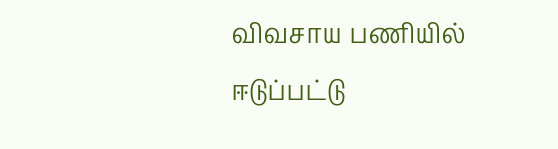விவசாய பணியில் ஈடுப்பட்டு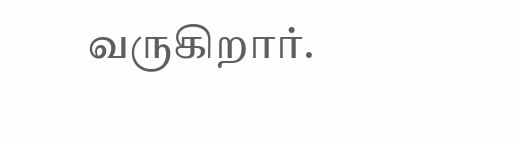வருகிறார்.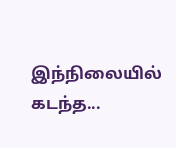இந்நிலையில் கடந்த...